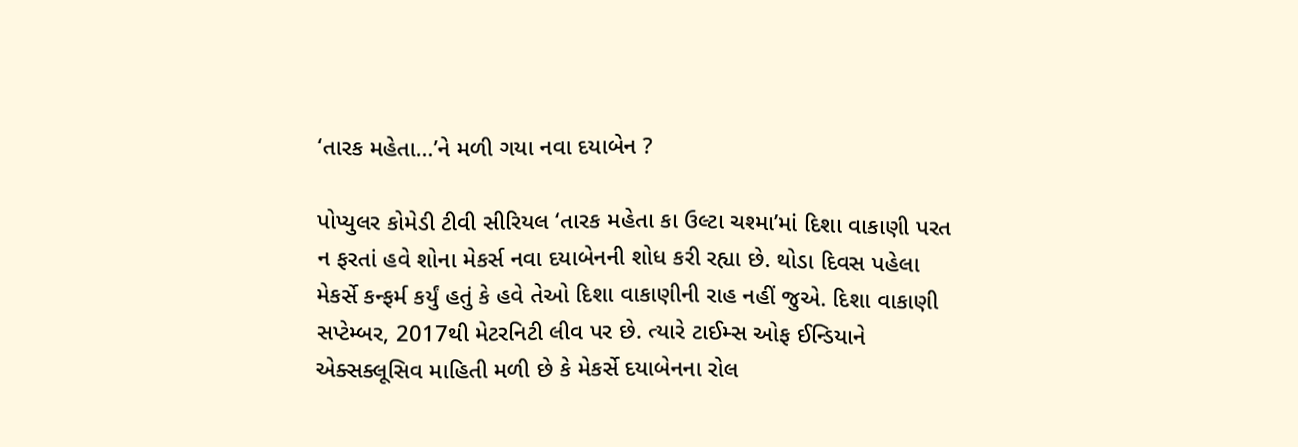‘તારક મહેતા…’ને મળી ગયા નવા દયાબેન ?

પોપ્યુલર કોમેડી ટીવી સીરિયલ ‘તારક મહેતા કા ઉલ્ટા ચશ્મા’માં દિશા વાકાણી પરત ન ફરતાં હવે શોના મેકર્સ નવા દયાબેનની શોધ કરી રહ્યા છે. થોડા દિવસ પહેલા મેકર્સે કન્ફર્મ કર્યું હતું કે હવે તેઓ દિશા વાકાણીની રાહ નહીં જુએ. દિશા વાકાણી સપ્ટેમ્બર, 2017થી મેટરનિટી લીવ પર છે. ત્યારે ટાઈમ્સ ઓફ ઈન્ડિયાને એક્સક્લૂસિવ માહિતી મળી છે કે મેકર્સે દયાબેનના રોલ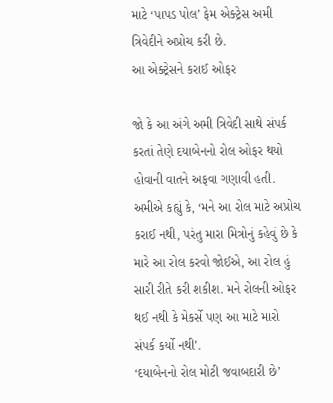માટે ‘પાપડ પોલ’ ફેમ એક્ટ્રેસ અમી ત્રિવેદીને અપ્રોચ કરી છે.
આ એક્ટ્રેસને કરાઈ ઓફર

જો કે આ અંગે અમી ત્રિવેદી સાથે સંપર્ક કરતાં તેણે દયાબેનનો રોલ ઓફર થયો હોવાની વાતને અફવા ગણાવી હતી. અમીએ કહ્યું કે, ‘મને આ રોલ માટે અપ્રોચ કરાઈ નથી, પરંતુ મારા મિત્રોનું કહેવું છે કે મારે આ રોલ કરવો જોઈએ, આ રોલ હું સારી રીતે કરી શકીશ. મને રોલની ઓફર થઈ નથી કે મેકર્સે પણ આ માટે મારો સંપર્ક કર્યો નથી’.
‘દયાબેનનો રોલ મોટી જવાબદારી છે’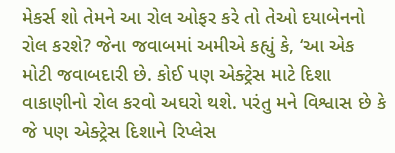મેકર્સ શો તેમને આ રોલ ઓફર કરે તો તેઓ દયાબેનનો રોલ કરશે? જેના જવાબમાં અમીએ કહ્યું કે, ‘આ એક મોટી જવાબદારી છે. કોઈ પણ એક્ટ્રેસ માટે દિશા વાકાણીનો રોલ કરવો અઘરો થશે. પરંતુ મને વિશ્વાસ છે કે જે પણ એક્ટ્રેસ દિશાને રિપ્લેસ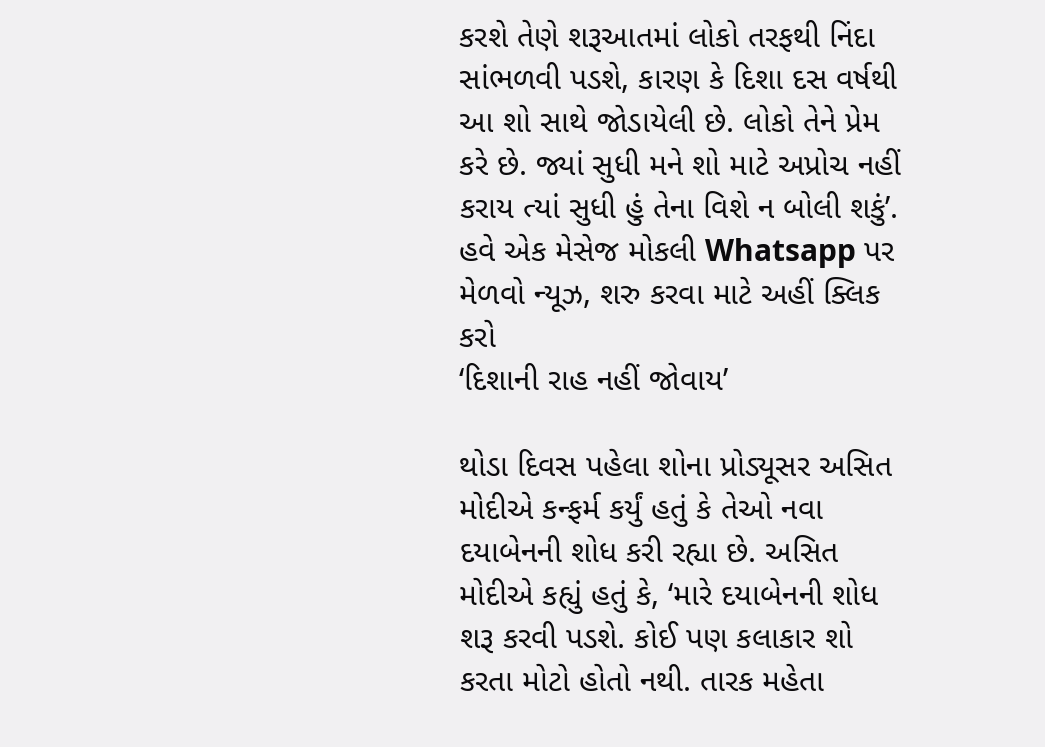કરશે તેણે શરૂઆતમાં લોકો તરફથી નિંદા સાંભળવી પડશે, કારણ કે દિશા દસ વર્ષથી આ શો સાથે જોડાયેલી છે. લોકો તેને પ્રેમ કરે છે. જ્યાં સુધી મને શો માટે અપ્રોચ નહીં કરાય ત્યાં સુધી હું તેના વિશે ન બોલી શકું’.
હવે એક મેસેજ મોકલી Whatsapp પર મેળવો ન્યૂઝ, શરુ કરવા માટે અહીં ક્લિક કરો
‘દિશાની રાહ નહીં જોવાય’

થોડા દિવસ પહેલા શોના પ્રોડ્યૂસર અસિત મોદીએ કન્ફર્મ કર્યું હતું કે તેઓ નવા દયાબેનની શોધ કરી રહ્યા છે. અસિત મોદીએ કહ્યું હતું કે, ‘મારે દયાબેનની શોધ શરૂ કરવી પડશે. કોઈ પણ કલાકાર શો કરતા મોટો હોતો નથી. તારક મહેતા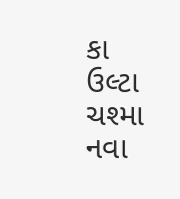કા ઉલ્ટા ચશ્મા નવા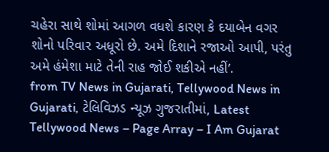ચહેરા સાથે શોમાં આગળ વધશે કારણ કે દયાબેન વગર શોનો પરિવાર અધૂરો છે. અમે દિશાને રજાઓ આપી, પરંતુ અમે હંમેશા માટે તેની રાહ જોઈ શકીએ નહીં’.
from TV News in Gujarati, Tellywood News in Gujarati, ટેલિવિઝડ ન્યૂઝ ગુજરાતીમાં, Latest Tellywood News – Page Array – I Am Gujarat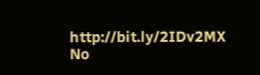http://bit.ly/2IDv2MX
No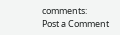comments:
Post a Comment